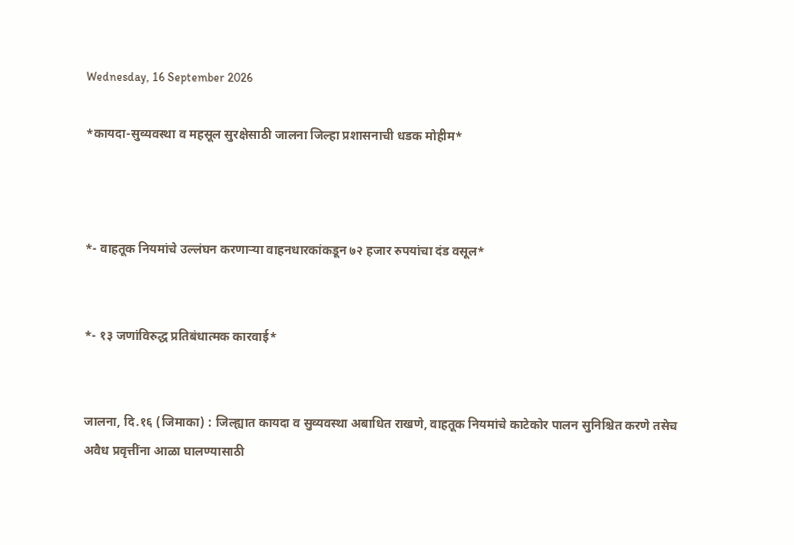Wednesday, 16 September 2026

*कायदा-सुव्यवस्था व महसूल सुरक्षेसाठी जालना जिल्हा प्रशासनाची धडक मोहीम*



*- वाहतूक नियमांचे उल्लंघन करणाऱ्या वाहनधारकांकडून ७२ हजार रुपयांचा दंड वसूल*


*- १३ जणांविरुद्ध प्रतिबंधात्मक कारवाई*


जालना, दि.१६ (जिमाका) : जिल्ह्यात कायदा व सुव्यवस्था अबाधित राखणे, वाहतूक नियमांचे काटेकोर पालन सुनिश्चित करणे तसेच अवैध प्रवृत्तींना आळा घालण्यासाठी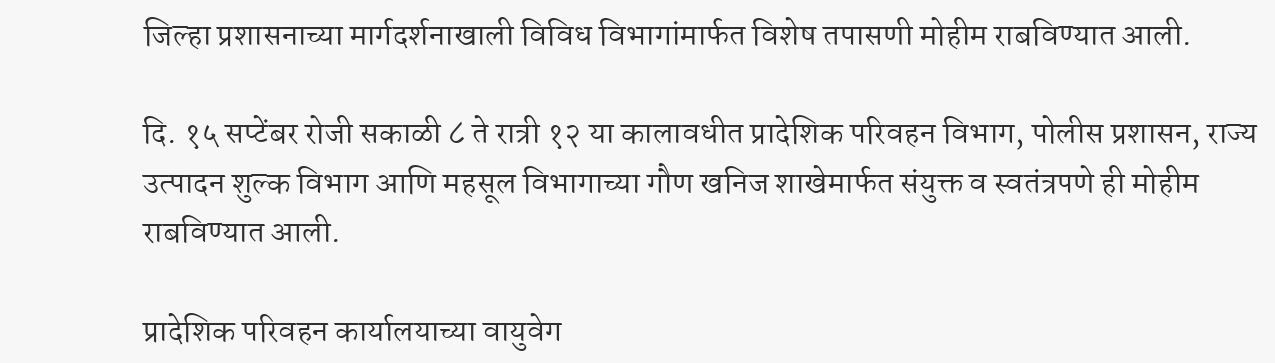जिल्हा प्रशासनाच्या मार्गदर्शनाखाली विविध विभागांमार्फत विशेष तपासणी मोहीम राबविण्यात आली.

दि. १५ सप्टेंबर रोजी सकाळी ८ ते रात्री १२ या कालावधीत प्रादेशिक परिवहन विभाग, पोलीस प्रशासन, राज्य उत्पादन शुल्क विभाग आणि महसूल विभागाच्या गौण खनिज शाखेमार्फत संयुक्त व स्वतंत्रपणे ही मोहीम राबविण्यात आली.

प्रादेशिक परिवहन कार्यालयाच्या वायुवेग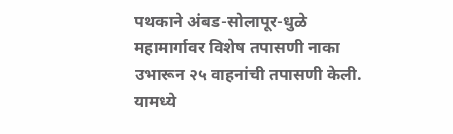पथकाने अंबड-सोलापूर-धुळे महामार्गावर विशेष तपासणी नाका उभारून २५ वाहनांची तपासणी केली. यामध्ये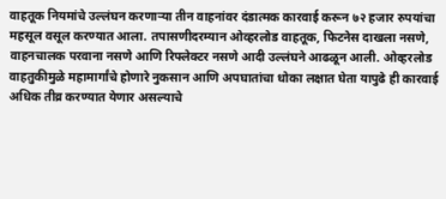वाहतूक नियमांचे उल्लंघन करणाऱ्या तीन वाहनांवर दंडात्मक कारवाई करून ७२ हजार रुपयांचा महसूल वसूल करण्यात आला. तपासणीदरम्यान ओव्हरलोड वाहतूक, फिटनेस दाखला नसणे, वाहनचालक परवाना नसणे आणि रिफ्लेक्टर नसणे आदी उल्लंघने आढळून आली. ओव्हरलोड वाहतुकीमुळे महामार्गांचे होणारे नुकसान आणि अपघातांचा धोका लक्षात घेता यापुढे ही कारवाई अधिक तीव्र करण्यात येणार असल्याचे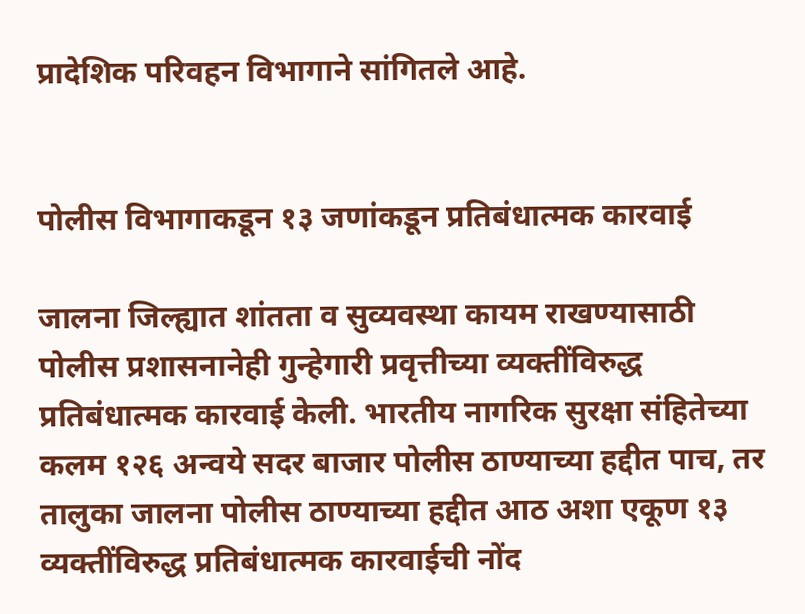प्रादेशिक परिवहन विभागाने सांगितले आहे.


पोलीस विभागाकडून १३ जणांकडून प्रतिबंधात्मक कारवाई

जालना जिल्ह्यात शांतता व सुव्यवस्था कायम राखण्यासाठी पोलीस प्रशासनानेही गुन्हेगारी प्रवृत्तीच्या व्यक्तींविरुद्ध प्रतिबंधात्मक कारवाई केली. भारतीय नागरिक सुरक्षा संहितेच्या कलम १२६ अन्वये सदर बाजार पोलीस ठाण्याच्या हद्दीत पाच, तर तालुका जालना पोलीस ठाण्याच्या हद्दीत आठ अशा एकूण १३ व्यक्तींविरुद्ध प्रतिबंधात्मक कारवाईची नोंद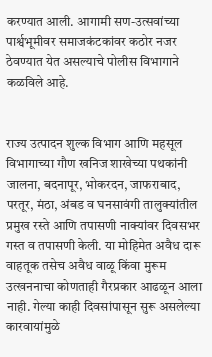करण्यात आली. आगामी सण-उत्सवांच्या पार्श्वभूमीवर समाजकंटकांवर कठोर नजर ठेवण्यात येत असल्याचे पोलीस विभागाने कळविले आहे.


राज्य उत्पादन शुल्क विभाग आणि महसूल विभागाच्या गौण खनिज शाखेच्या पथकांनी जालना, बदनापूर, भोकरदन, जाफराबाद, परतूर, मंठा, अंबड व घनसावंगी तालुक्यांतील प्रमुख रस्ते आणि तपासणी नाक्यांवर दिवसभर गस्त व तपासणी केली. या मोहिमेत अवैध दारू वाहतूक तसेच अवैध वाळू किंवा मुरूम उत्खननाचा कोणताही गैरप्रकार आढळून आला नाही. गेल्या काही दिवसांपासून सुरू असलेल्या कारवायांमुळे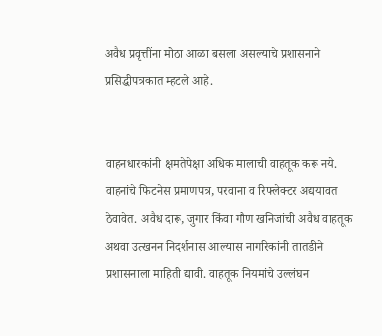अवैध प्रवृत्तींना मोठा आळा बसला असल्याचे प्रशासनाने प्रसिद्धीपत्रकात म्हटले आहे.


वाहनधारकांनी क्षमतेपेक्षा अधिक मालाची वाहतूक करू नये. वाहनांचे फिटनेस प्रमाणपत्र, परवाना व रिफ्लेक्टर अद्ययावत ठेवावेत. अवैध दारू, जुगार किंवा गौण खनिजांची अवैध वाहतूक अथवा उत्खनन निदर्शनास आल्यास नागरिकांनी तातडीने प्रशासनाला माहिती द्यावी. वाहतूक नियमांचे उल्लंघन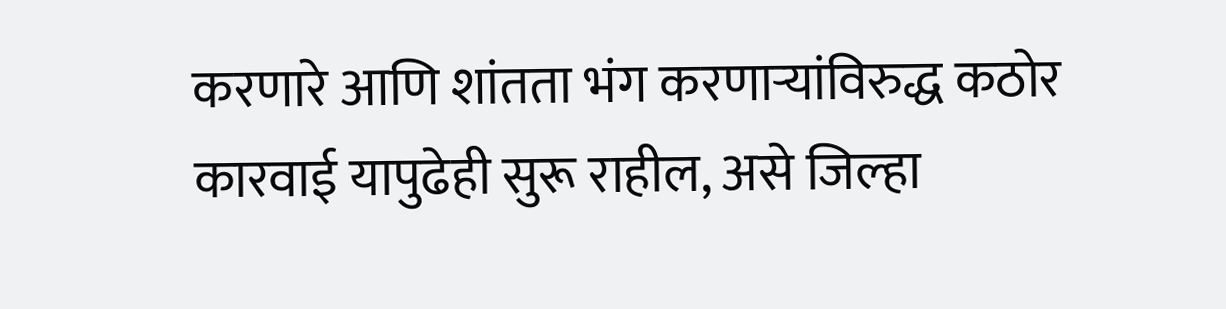करणारे आणि शांतता भंग करणाऱ्यांविरुद्ध कठोर कारवाई यापुढेही सुरू राहील, असे जिल्हा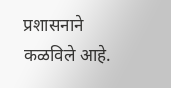प्रशासनाने कळविले आहे.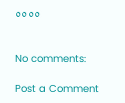००००


No comments:

Post a Comment